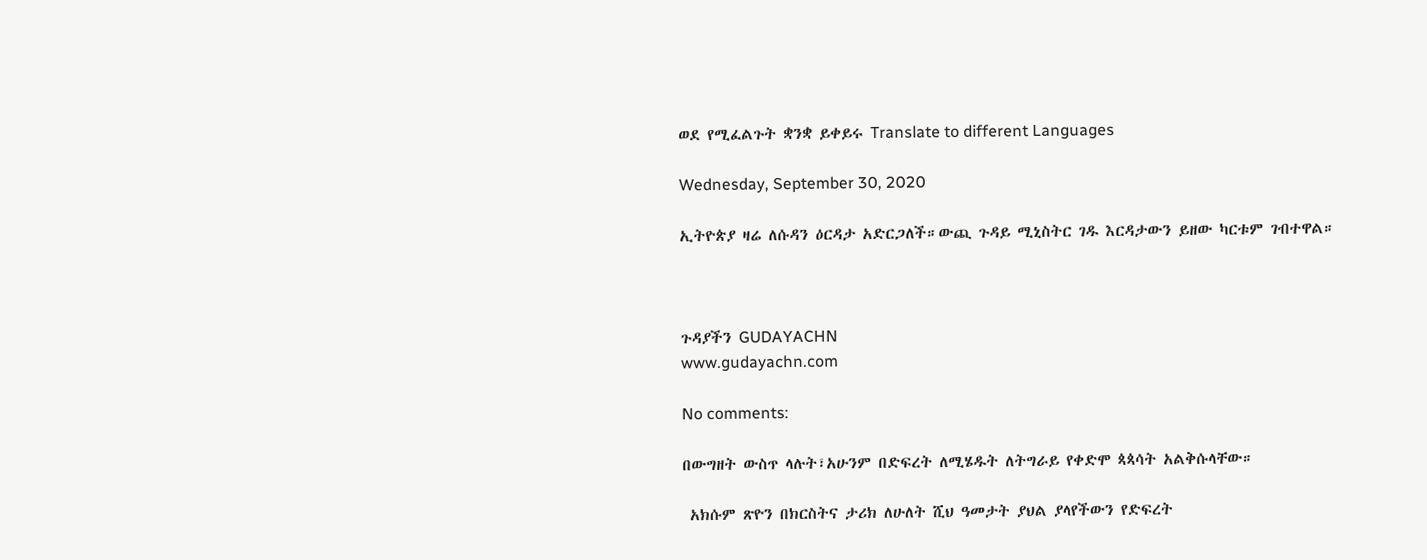ወደ የሚፈልጉት ቋንቋ ይቀይሩ Translate to different Languages

Wednesday, September 30, 2020

ኢትዮጵያ ዛሬ ለሱዳን ዕርዳታ አድርጋለች።ውጪ ጉዳይ ሚኒስትር ገዱ እርዳታውን ይዘው ካርቱም ገብተዋል።



ጉዳያችን GUDAYACHN
www.gudayachn.com

No comments:

በውግዘት ውስጥ ላሉት፣አሁንም በድፍረት ለሚሄዱት ለትግራይ የቀድሞ ጳጳሳት አልቅሱላቸው።

 አክሱም ጽዮን በክርስትና ታሪክ ለሁለት ሺህ ዓመታት ያህል ያላየችውን የድፍረት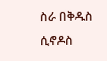ስራ በቅዱስ ሲኖዶስ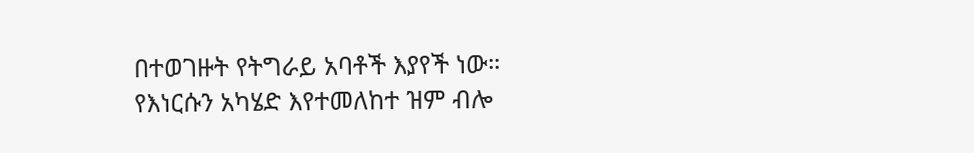በተወገዙት የትግራይ አባቶች እያየች ነው። የእነርሱን አካሄድ እየተመለከተ ዝም ብሎ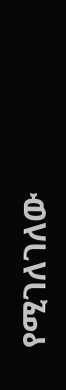የሚገለገለው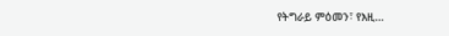የትግራይ ምዕመን፣ የእዚ...